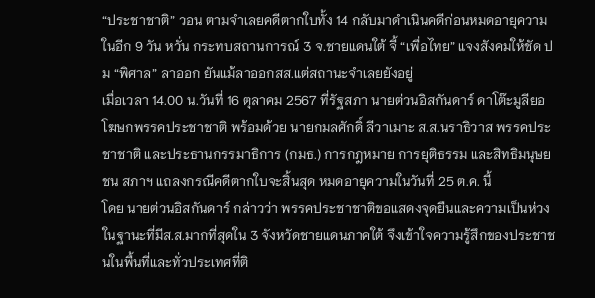“ประชาชาติ” วอน ตามจำเลยคดีตากใบทั้ง 14 กลับมาดำเนินคดีก่อนหมดอายุความ ในอีก 9 วัน หวั่น กระทบสถานการณ์ 3 จ.ชายแดนใต้ จี้ “เพื่อไทย” แจงสังคมให้ชัด ปม “พิศาล” ลาออก ยันแม้ลาออกสส.แต่สถานะจำเลยยังอยู่
เมื่อเวลา 14.00 น.วันที่ 16 ตุลาคม 2567 ที่รัฐสภา นายต่วนอิสกันดาร์ ดาโต๊ะมูลียอ โฆษกพรรคประชาชาติ พร้อมด้วย นายกมลศักดิ์ ลีวาเมาะ ส.ส.นราธิวาส พรรคประชาชาติ และประธานกรรมาธิการ (กมธ.) การกฎหมาย การยุติธรรม และสิทธิมนุษยชน สภาฯ แถลงกรณีคดีตากใบจะสิ้นสุด หมดอายุความในวันที่ 25 ต.ค. นี้
โดย นายต่วนอิสกันดาร์ กล่าวว่า พรรคประชาชาติขอแสดงจุดยืนและความเป็นห่วงในฐานะที่มีส.ส.มากที่สุดใน 3 จังหวัดชายแดนภาคใต้ จึงเข้าใจความรู้สึกของประชาชนในพื้นที่และทั่วประเทศที่ติ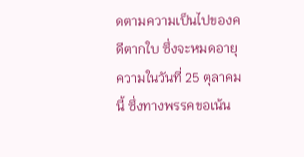ดตามความเป็นไปของคดีตากใบ ซึ่งจะหมดอายุความในวันที่ 25 ตุลาคมนี้ ซึ่งทางพรรคขอเน้น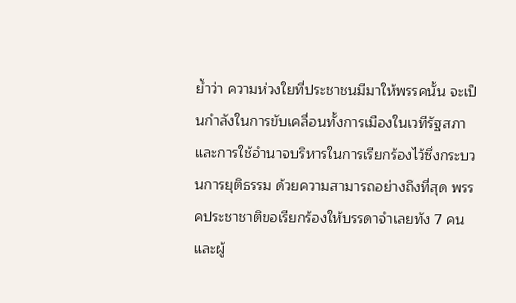ย้ำว่า ความห่วงใยที่ประชาชนมีมาให้พรรคนั้น จะเป็นกำลังในการขับเคลื่อนทั้งการเมืองในเวทีรัฐสภา และการใช้อำนาจบริหารในการเรียกร้องไว้ซึ่งกระบวนการยุติธรรม ด้วยความสามารถอย่างถึงที่สุด พรรคประชาชาติขอเรียกร้องให้บรรดาจำเลยทัง 7 คน และผู้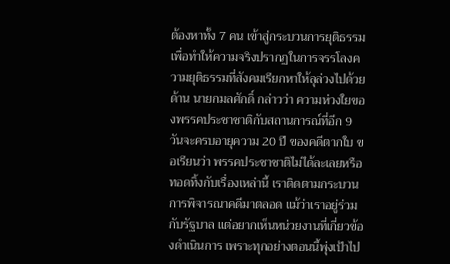ต้องหาทั้ง 7 คน เข้าสู่กระบวนการยุติธรรมเพื่อทำให้ความจริงปรากฏในการจรรโลงความยุติธรรมที่สังคมเรียกหาให้ลุล่วงไปด้วย
ด้าน นายกมลศักดิ์ กล่าวว่า ความห่วงใยของพรรคประชาชาติกับสถานการณ์ที่อีก 9 วันจะครบอายุความ 20 ปี ของคดีตากใบ ขอเรียนว่า พรรคประชาชาติไม่ได้ละเลยหรือทอดทิ้งกับเรื่องเหล่านี้ เราติดตามกระบวนการพิจารณาคดีมาตลอด แม้ว่าเราอยู่ร่วมกับรัฐบาล แต่อยากเห็นหน่วยงานที่เกี่ยวข้องดำเนินการ เพราะทุกอย่างตอนนี้พุ่งเป้าไป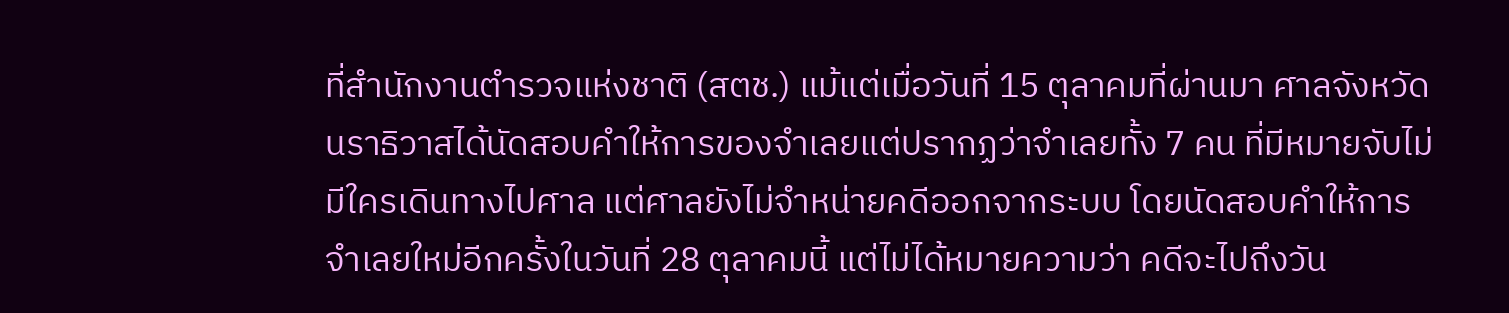ที่สำนักงานตำรวจแห่งชาติ (สตช.) แม้แต่เมื่อวันที่ 15 ตุลาคมที่ผ่านมา ศาลจังหวัดนราธิวาสได้นัดสอบคำให้การของจำเลยแต่ปรากฏว่าจำเลยทั้ง 7 คน ที่มีหมายจับไม่มีใครเดินทางไปศาล แต่ศาลยังไม่จำหน่ายคดีออกจากระบบ โดยนัดสอบคำให้การจำเลยใหม่อีกครั้งในวันที่ 28 ตุลาคมนี้ แต่ไม่ได้หมายความว่า คดีจะไปถึงวัน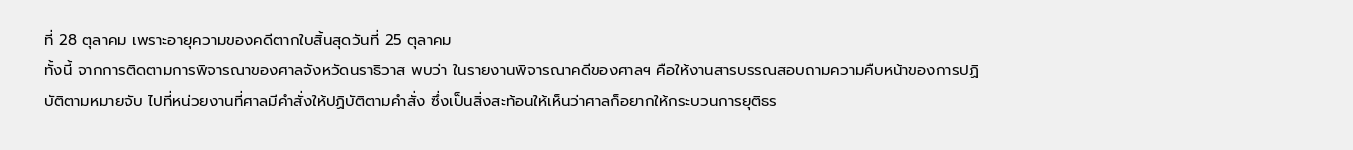ที่ 28 ตุลาคม เพราะอายุความของคดีตากใบสิ้นสุดวันที่ 25 ตุลาคม
ทั้งนี้ จากการติดตามการพิจารณาของศาลจังหวัดนราธิวาส พบว่า ในรายงานพิจารณาคดีของศาลฯ คือให้งานสารบรรณสอบถามความคืบหน้าของการปฏิบัติตามหมายจับ ไปที่หน่วยงานที่ศาลมีคำสั่งให้ปฏิบัติตามคำสั่ง ซึ่งเป็นสิ่งสะท้อนให้เห็นว่าศาลก็อยากให้กระบวนการยุติธร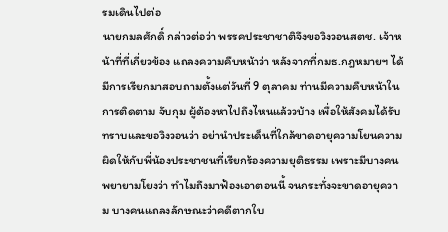รมเดินไปต่อ
นายกมลศักดิ์ กล่าวต่อว่า พรรคประชาชาติจึงขอวิงวอนสตช. เจ้าหน้าที่ที่เกี่ยวข้อง แถลงความคืบหน้าว่า หลังจากที่กมธ.กฎหมายฯ ได้มีการเรียกมาสอบถามตั้งแต่วันที่ 9 ตุลาคม ท่านมีความคืบหน้าในการติดตาม จับกุม ผู้ต้องหาไปถึงไหนแล้ววบ้าง เพื่อให้สังคมได้รับทราบและขอวิงวอนว่า อย่านำประเด็นที่ใกล้ขาดอายุความโยนความผิดให้กับพี่น้องประชาชนที่เรียกร้องความยุติธรรม เพราะมีบางคนพยายามโยงว่า ทำไมถึงมาฟ้องเอาตอนนี้ จนกระทั่งจะขาดอายุความ บางคนแถลงลักษณะว่าคดีตากใบ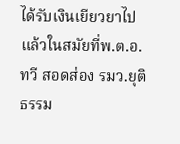ได้รับเงินเยียวยาไปแล้วในสมัยที่พ.ต.อ.ทวี สอดส่อง รมว.ยุติธรรม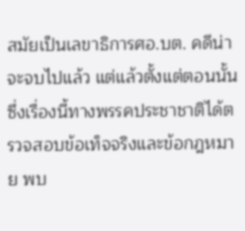สมัยเป็นเลขาธิการศอ.บต. คดีน่าจะจบไปแล้ว แต่แล้วตั้งแต่ตอนนั้น
ซึ่งเรื่องนี้ทางพรรคประชาชาติได้ตรวจสอบข้อเท็จจริงและข้อกฎหมาย พบ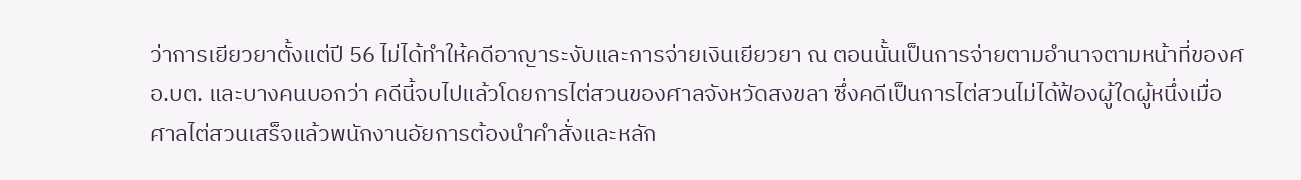ว่าการเยียวยาตั้งแต่ปี 56 ไม่ได้ทำให้คดีอาญาระงับและการจ่ายเงินเยียวยา ณ ตอนนั้นเป็นการจ่ายตามอำนาจตามหน้าที่ของศอ.บต. และบางคนบอกว่า คดีนี้จบไปแล้วโดยการไต่สวนของศาลจังหวัดสงขลา ซึ่งคดีเป็นการไต่สวนไม่ได้ฟ้องผู้ใดผู้หนึ่งเมื่อศาลไต่สวนเสร็จแล้วพนักงานอัยการต้องนำคำสั่งและหลัก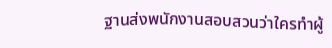ฐานส่งพนักงานสอบสวนว่าใครทำผู้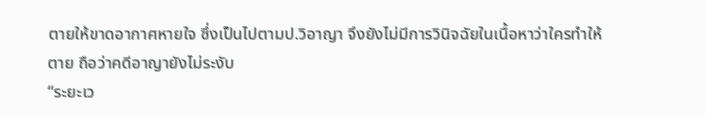ตายให้ขาดอากาศหายใจ ซึ่งเป็นไปตามป.วิอาญา จึงยังไม่มีการวินิจฉัยในเนื้อหาว่าใครทำให้ตาย ถือว่าคดีอาญายังไม่ระงับ
“ระยะเว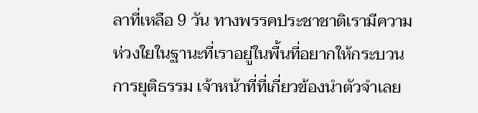ลาที่เหลือ 9 วัน ทางพรรคประชาชาติเรามีความห่วงใยในฐานะที่เราอยู่ในพื้นที่อยากให้กระบวนการยุติธรรม เจ้าหน้าที่ที่เกี่ยวข้องนำตัวจำเลย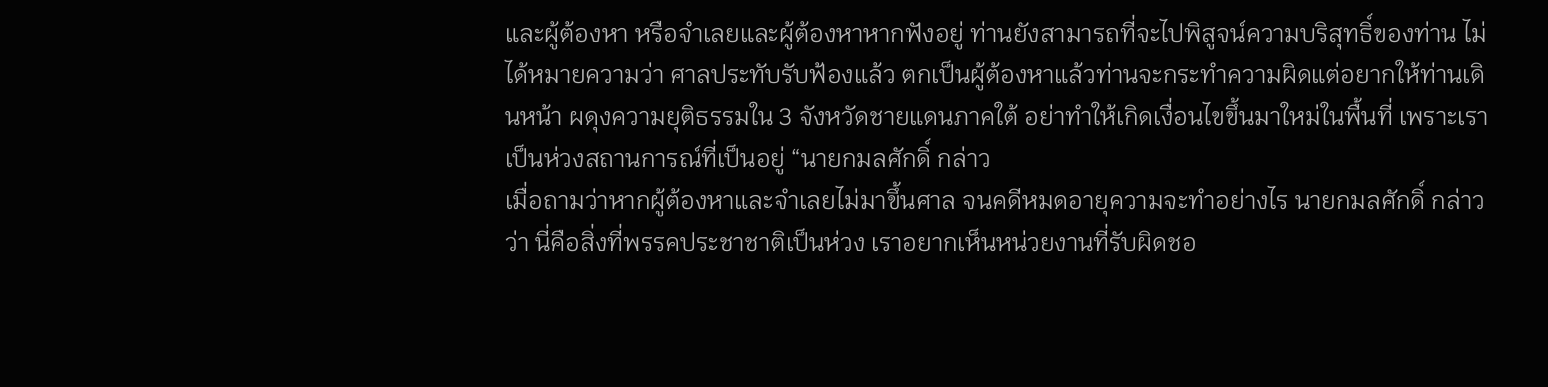และผู้ต้องหา หรือจำเลยและผู้ต้องหาหากฟังอยู่ ท่านยังสามารถที่จะไปพิสูจน์ความบริสุทธิ์ของท่าน ไม่ได้หมายความว่า ศาลประทับรับฟ้องแล้ว ตกเป็นผู้ต้องหาแล้วท่านจะกระทำความผิดแต่อยากให้ท่านเดินหน้า ผดุงความยุติธรรมใน 3 จังหวัดชายแดนภาคใต้ อย่าทำให้เกิดเงื่อนไขขึ้นมาใหม่ในพื้นที่ เพราะเราเป็นห่วงสถานการณ์ที่เป็นอยู่ “นายกมลศักดิ์ กล่าว
เมื่อถามว่าหากผู้ต้องหาและจำเลยไม่มาขึ้นศาล จนคดีหมดอายุความจะทำอย่างไร นายกมลศักดิ์ กล่าวว่า นี่คือสิ่งที่พรรคประชาชาติเป็นห่วง เราอยากเห็นหน่วยงานที่รับผิดชอ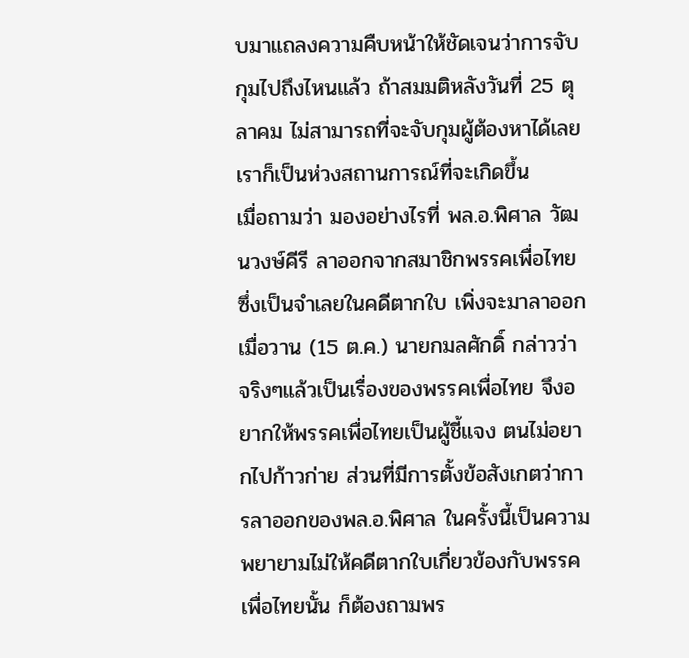บมาแถลงความคืบหน้าให้ชัดเจนว่าการจับกุมไปถึงไหนแล้ว ถ้าสมมติหลังวันที่ 25 ตุลาคม ไม่สามารถที่จะจับกุมผู้ต้องหาได้เลย เราก็เป็นห่วงสถานการณ์ที่จะเกิดขึ้น
เมื่อถามว่า มองอย่างไรที่ พล.อ.พิศาล วัฒนวงษ์คีรี ลาออกจากสมาชิกพรรคเพื่อไทย ซึ่งเป็นจำเลยในคดีตากใบ เพิ่งจะมาลาออกเมื่อวาน (15 ต.ค.) นายกมลศักดิ์ กล่าวว่า จริงๆแล้วเป็นเรื่องของพรรคเพื่อไทย จึงอยากให้พรรคเพื่อไทยเป็นผู้ชี้แจง ตนไม่อยากไปก้าวก่าย ส่วนที่มีการตั้งข้อสังเกตว่าการลาออกของพล.อ.พิศาล ในครั้งนี้เป็นความพยายามไม่ให้คดีตากใบเกี่ยวข้องกับพรรคเพื่อไทยนั้น ก็ต้องถามพร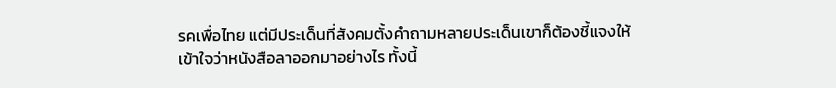รคเพื่อไทย แต่มีประเด็นที่สังคมตั้งคำถามหลายประเด็นเขาก็ต้องชี้แจงให้เข้าใจว่าหนังสือลาออกมาอย่างไร ทั้งนี้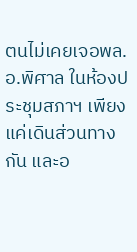ตนไม่เคยเจอพล.อ.พิศาล ในห้องประชุมสภาฯ เพียงแค่เดินส่วนทางกัน และอ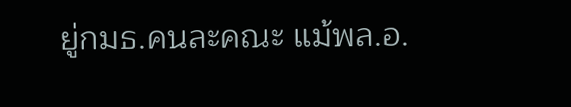ยู่กมธ.คนละคณะ แม้พล.อ.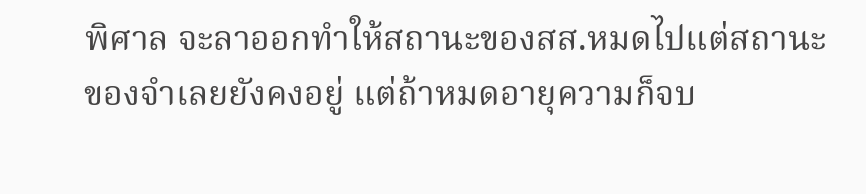พิศาล จะลาออกทำให้สถานะของสส.หมดไปแต่สถานะของจำเลยยังคงอยู่ แต่ถ้าหมดอายุความก็จบ